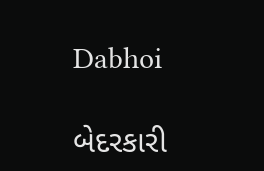Dabhoi

બેદરકારી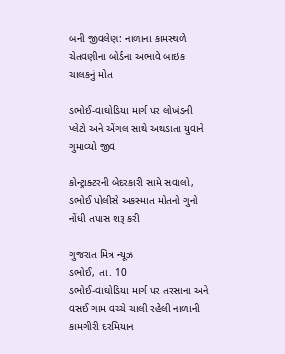બની જીવલેણ: નાળાના કામસ્થળે ચેતવણીના બોર્ડના અભાવે બાઇક ચાલકનું મોત

ડભોઈ-વાઘોડિયા માર્ગ પર લોખંડની પ્લેટો અને એંગલ સાથે અથડાતા યુવાને ગુમાવ્યો જીવ

કોન્ટ્રાક્ટરની બેદરકારી સામે સવાલો, ડભોઈ પોલીસે અકસ્માત મોતનો ગુનો નોંધી તપાસ શરૂ કરી

ગુજરાત મિત્ર ન્યૂઝ
ડભોઈ, તા. 10
ડભોઈ-વાઘોડિયા માર્ગ પર તરસાના અને વસઈ ગામ વચ્ચે ચાલી રહેલી નાળાની કામગીરી દરમિયાન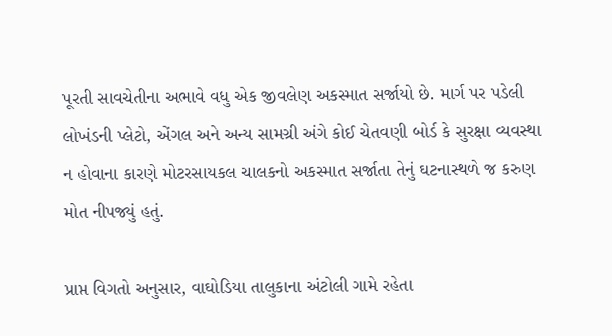પૂરતી સાવચેતીના અભાવે વધુ એક જીવલેણ અકસ્માત સર્જાયો છે. માર્ગ પર પડેલી લોખંડની પ્લેટો, એંગલ અને અન્ય સામગ્રી અંગે કોઈ ચેતવણી બોર્ડ કે સુરક્ષા વ્યવસ્થા ન હોવાના કારણે મોટરસાયકલ ચાલકનો અકસ્માત સર્જાતા તેનું ઘટનાસ્થળે જ કરુણ મોત નીપજ્યું હતું.

પ્રાપ્ત વિગતો અનુસાર, વાઘોડિયા તાલુકાના અંટોલી ગામે રહેતા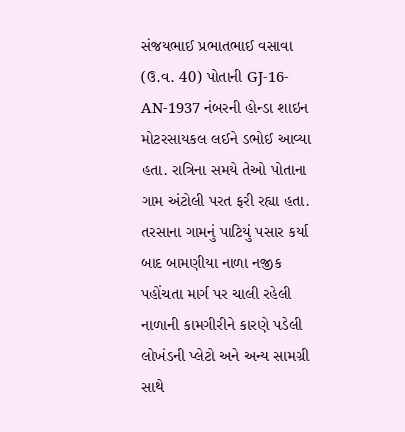સંજયભાઈ પ્રભાતભાઈ વસાવા (ઉ.વ. 40) પોતાની GJ-16-AN-1937 નંબરની હોન્ડા શાઇન મોટરસાયકલ લઈને ડભોઈ આવ્યા હતા. રાત્રિના સમયે તેઓ પોતાના ગામ અંટોલી પરત ફરી રહ્યા હતા. તરસાના ગામનું પાટિયું પસાર કર્યા બાદ બામણીયા નાળા નજીક પહોંચતા માર્ગ પર ચાલી રહેલી નાળાની કામગીરીને કારણે પડેલી લોખંડની પ્લેટો અને અન્ય સામગ્રી સાથે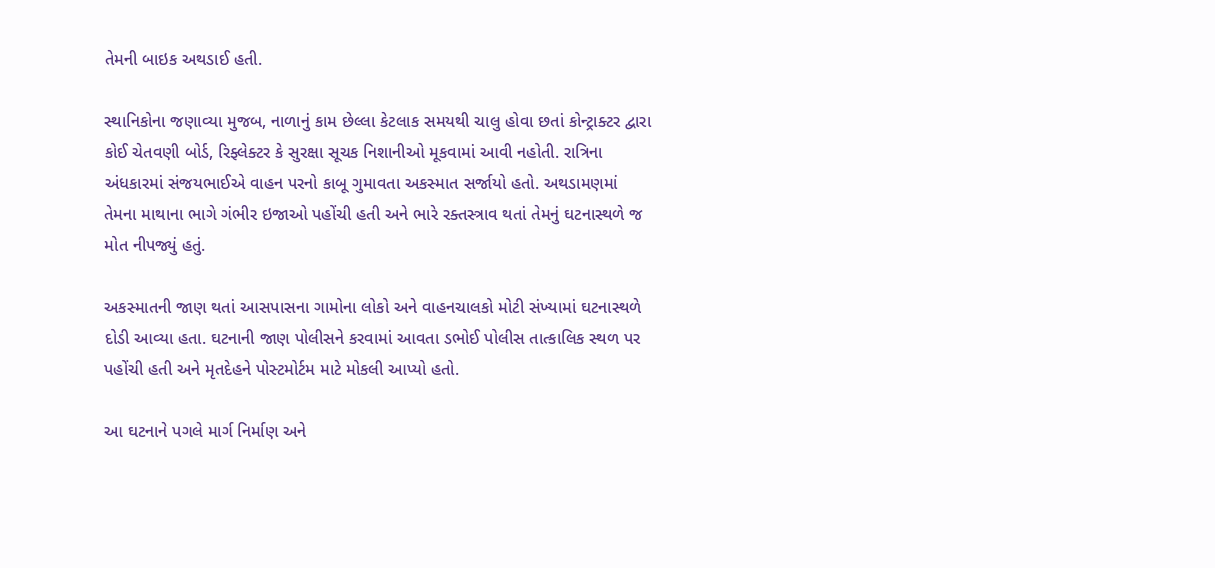તેમની બાઇક અથડાઈ હતી.

સ્થાનિકોના જણાવ્યા મુજબ, નાળાનું કામ છેલ્લા કેટલાક સમયથી ચાલુ હોવા છતાં કોન્ટ્રાક્ટર દ્વારા કોઈ ચેતવણી બોર્ડ, રિફ્લેક્ટર કે સુરક્ષા સૂચક નિશાનીઓ મૂકવામાં આવી નહોતી. રાત્રિના અંધકારમાં સંજયભાઈએ વાહન પરનો કાબૂ ગુમાવતા અકસ્માત સર્જાયો હતો. અથડામણમાં તેમના માથાના ભાગે ગંભીર ઇજાઓ પહોંચી હતી અને ભારે રક્તસ્ત્રાવ થતાં તેમનું ઘટનાસ્થળે જ મોત નીપજ્યું હતું.

અકસ્માતની જાણ થતાં આસપાસના ગામોના લોકો અને વાહનચાલકો મોટી સંખ્યામાં ઘટનાસ્થળે દોડી આવ્યા હતા. ઘટનાની જાણ પોલીસને કરવામાં આવતા ડભોઈ પોલીસ તાત્કાલિક સ્થળ પર પહોંચી હતી અને મૃતદેહને પોસ્ટમોર્ટમ માટે મોકલી આપ્યો હતો.

આ ઘટનાને પગલે માર્ગ નિર્માણ અને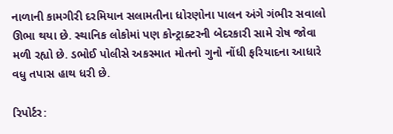નાળાની કામગીરી દરમિયાન સલામતીના ધોરણોના પાલન અંગે ગંભીર સવાલો ઊભા થયા છે. સ્થાનિક લોકોમાં પણ કોન્ટ્રાક્ટરની બેદરકારી સામે રોષ જોવા મળી રહ્યો છે. ડભોઈ પોલીસે અકસ્માત મોતનો ગુનો નોંધી ફરિયાદના આધારે વધુ તપાસ હાથ ધરી છે.

રિપોર્ટર: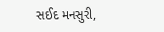સઈદ મનસુરી,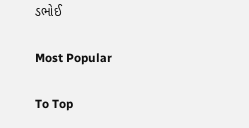ડભોઈ

Most Popular

To Top